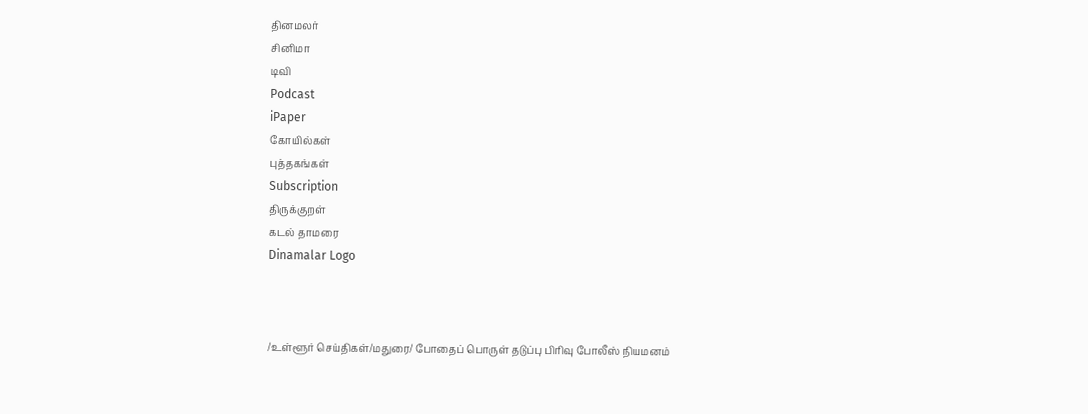தினமலர்
சினிமா
டிவி
Podcast
iPaper
கோயில்கள்
புத்தகங்கள்
Subscription
திருக்குறள்
கடல் தாமரை
Dinamalar Logo



/உள்ளூர் செய்திகள்/மதுரை/ போதைப் பொருள் தடுப்பு பிரிவு போலீஸ் நியமனம்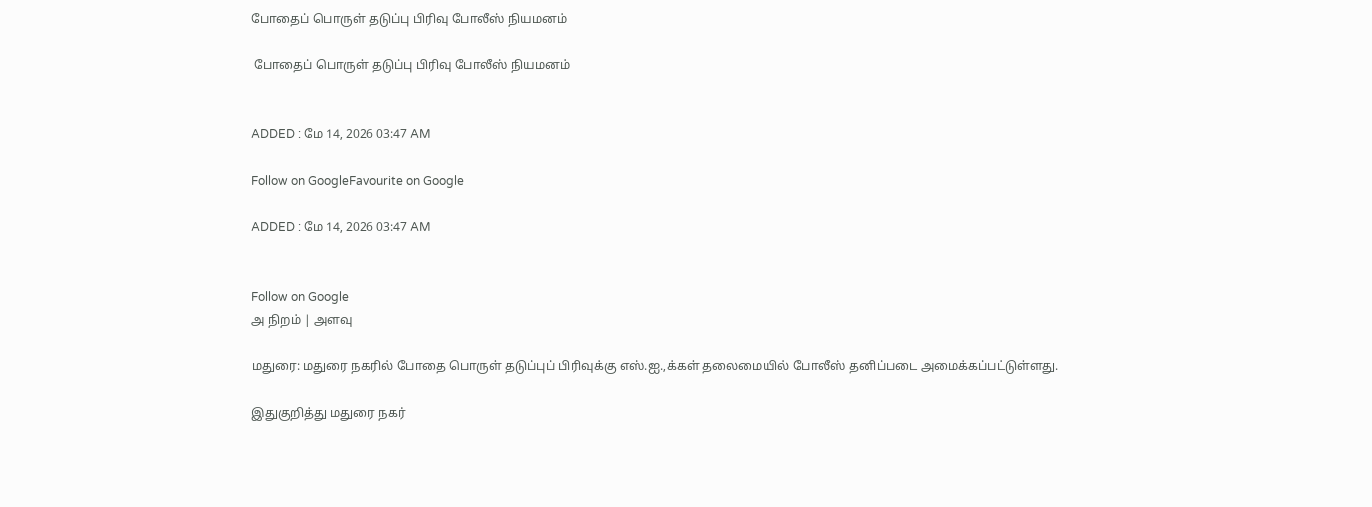போதைப் பொருள் தடுப்பு பிரிவு போலீஸ் நியமனம்

 போதைப் பொருள் தடுப்பு பிரிவு போலீஸ் நியமனம்


ADDED : மே 14, 2026 03:47 AM

Follow on GoogleFavourite on Google

ADDED : மே 14, 2026 03:47 AM


Follow on Google
அ நிறம் | அளவு

மதுரை: மதுரை நகரில் போதை பொருள் தடுப்புப் பிரிவுக்கு எஸ்.ஐ.,க்கள் தலைமையில் போலீஸ் தனிப்படை அமைக்கப்பட்டுள்ளது.

இதுகுறித்து மதுரை நகர்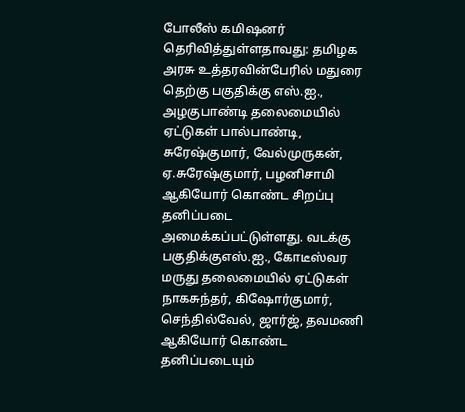போலீஸ் கமிஷனர் தெரிவித்துள்ளதாவது: தமிழக அரசு உத்தரவின்பேரில் மதுரை தெற்கு பகுதிக்கு எஸ்.ஐ., அழகுபாண்டி தலைமையில் ஏட்டுகள் பால்பாண்டி, சுரேஷ்குமார், வேல்முருகன், ஏ.சுரேஷ்குமார், பழனிசாமி ஆகியோர் கொண்ட சிறப்பு தனிப்படை அமைக்கப்பட்டுள்ளது. வடக்கு பகுதிக்குஎஸ்.ஐ., கோடீஸ்வர மருது தலைமையில் ஏட்டுகள் நாகசுந்தர், கிஷோர்குமார், செந்தில்வேல், ஜார்ஜ், தவமணி ஆகியோர் கொண்ட தனிப்படையும்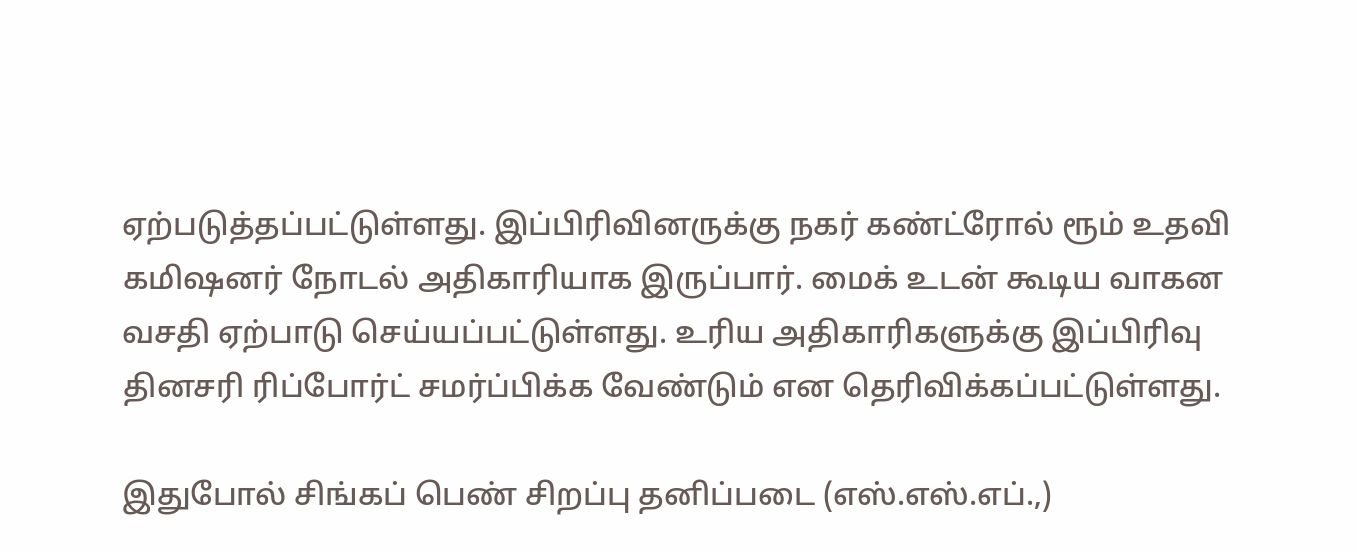ஏற்படுத்தப்பட்டுள்ளது. இப்பிரிவினருக்கு நகர் கண்ட்ரோல் ரூம் உதவி கமிஷனர் நோடல் அதிகாரியாக இருப்பார். மைக் உடன் கூடிய வாகன வசதி ஏற்பாடு செய்யப்பட்டுள்ளது. உரிய அதிகாரிகளுக்கு இப்பிரிவு தினசரி ரிப்போர்ட் சமர்ப்பிக்க வேண்டும் என தெரிவிக்கப்பட்டுள்ளது.

இதுபோல் சிங்கப் பெண் சிறப்பு தனிப்படை (எஸ்.எஸ்.எப்.,)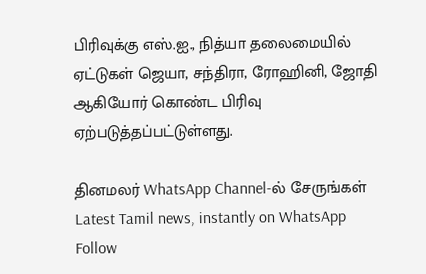பிரிவுக்கு எஸ்.ஐ., நித்யா தலைமையில் ஏட்டுகள் ஜெயா, சந்திரா, ரோஹினி, ஜோதி ஆகியோர் கொண்ட பிரிவு ஏற்படுத்தப்பட்டுள்ளது.

தினமலர் WhatsApp Channel-ல் சேருங்கள்
Latest Tamil news, instantly on WhatsApp
Follow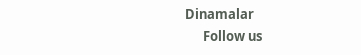Dinamalar
      Follow us